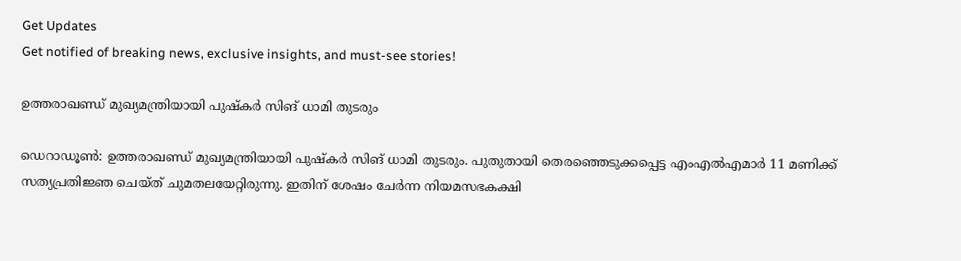Get Updates
Get notified of breaking news, exclusive insights, and must-see stories!

ഉത്തരാഖണ്ഡ് മുഖ്യമന്ത്രിയായി പുഷ്‌കർ സിങ് ധാമി തുടരും

ഡെറാഡൂൺ: ഉത്തരാഖണ്ഡ്‌ മുഖ്യമന്ത്രിയായി പുഷ്‌കർ സിങ് ധാമി തുടരും. പുതുതായി തെരഞ്ഞെടുക്കപ്പെട്ട എംഎൽഎമാർ 11 മണിക്ക് സത്യപ്രതിജ്ഞ ചെയ്‌ത് ചുമതലയേറ്റിരുന്നു. ഇതിന് ശേഷം ചേർന്ന നിയമസഭകക്ഷി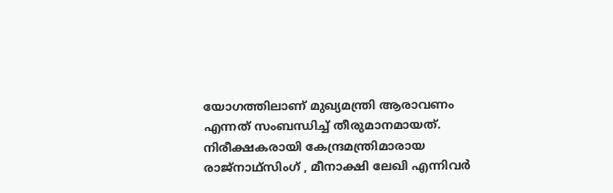യോഗത്തിലാണ് മുഖ്യമന്ത്രി ആരാവണം എന്നത് സംബന്ധിച്ച് തീരുമാനമായത്. നിരീക്ഷകരായി കേന്ദ്രമന്ത്രിമാരായ രാജ്നാഥ്സിംഗ് , മീനാക്ഷി ലേഖി എന്നിവർ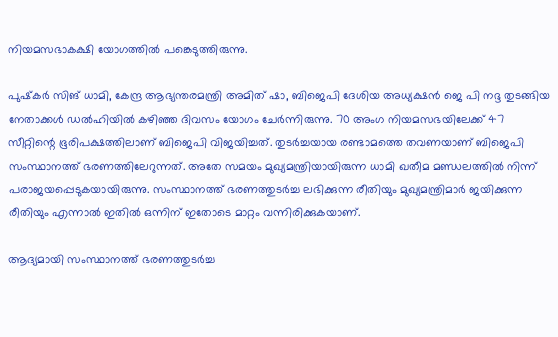നിയമസഭാകക്ഷി യോഗത്തിൽ പങ്കെടുത്തിരുന്നു.

പുഷ്‌കർ സിങ് ധാമി, കേന്ദ്ര ആഭ്യന്തരമന്ത്രി അമിത്‌ ഷാ, ബിജെപി ദേശിയ അധ്യക്ഷൻ ജെ പി നദ്ദ തുടങ്ങിയ നേതാക്കൾ ഡൽഹിയിൽ കഴിഞ്ഞ ദിവസം യോഗം ചേർന്നിരുന്നു. 70 അംഗ നിയമസഭയിലേക്ക് 47 സീറ്റിന്റെ ഭൂരിപക്ഷത്തിലാണ് ബിജെപി വിജയിച്ചത്. തുടർച്ചയായ രണ്ടാമത്തെ തവണയാണ് ബിജെപി സംസ്ഥാനത്ത് ഭരണത്തിലേറുന്നത്. അതേ സമയം മുഖ്യമന്ത്രിയായിരുന്ന ധാമി ഖതീമ മണ്ഡലത്തിൽ നിന്ന് പരാജയപ്പെടുകയായിരുന്നു. സംസ്ഥാനത്ത് ഭരണത്തുടർച്ച ലഭിക്കുന്ന രീതിയും മുഖ്യമന്ത്രിമാർ ജയിക്കുന്ന രീതിയും എന്നാൽ ഇതിൽ ഒന്നിന് ഇതോടെ മാറ്റം വന്നിരിക്കുകയാണ്.

ആദ്യമായി സംസ്ഥാനത്ത് ഭരണത്തുടർച്ച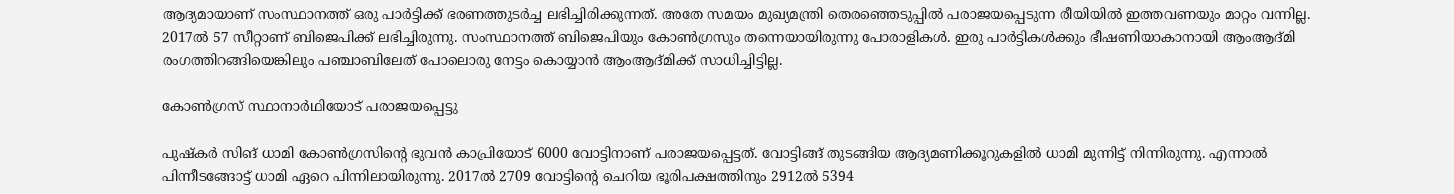ആദ്യമായാണ് സംസ്ഥാനത്ത് ഒരു പാർട്ടിക്ക് ഭരണത്തുടർച്ച ലഭിച്ചിരിക്കുന്നത്. അതേ സമയം മുഖ്യമന്ത്രി തെരഞ്ഞെടുപ്പിൽ പരാജയപ്പെടുന്ന രീയിയിൽ ഇത്തവണയും മാറ്റം വന്നില്ല. 2017ൽ 57 സീറ്റാണ് ബിജെപിക്ക് ലഭിച്ചിരുന്നു. സംസ്ഥാനത്ത് ബിജെപിയും കോൺഗ്രസും തന്നെയായിരുന്നു പോരാളികൾ. ഇരു പാർട്ടികൾക്കും ഭീഷണിയാകാനായി ആംആദ്‌മി രംഗത്തിറങ്ങിയെങ്കിലും പഞ്ചാബിലേത് പോലൊരു നേട്ടം കൊയ്യാൻ ആംആദ്‌മിക്ക് സാധിച്ചിട്ടില്ല.

കോൺഗ്രസ് സ്ഥാനാർഥിയോട് പരാജയപ്പെട്ടു

പുഷ്‌കർ സിങ് ധാമി കോൺഗ്രസിന്റെ ഭുവൻ കാപ്രിയോട് 6000 വോട്ടിനാണ് പരാജയപ്പെട്ടത്. വോട്ടിങ്ങ് തുടങ്ങിയ ആദ്യമണിക്കൂറുകളിൽ ധാമി മുന്നിട്ട് നിന്നിരുന്നു. എന്നാൽ പിന്നീടങ്ങോട്ട് ധാമി ഏറെ പിന്നിലായിരുന്നു. 2017ൽ 2709 വോട്ടിന്റെ ചെറിയ ഭൂരിപക്ഷത്തിനും 2912ൽ 5394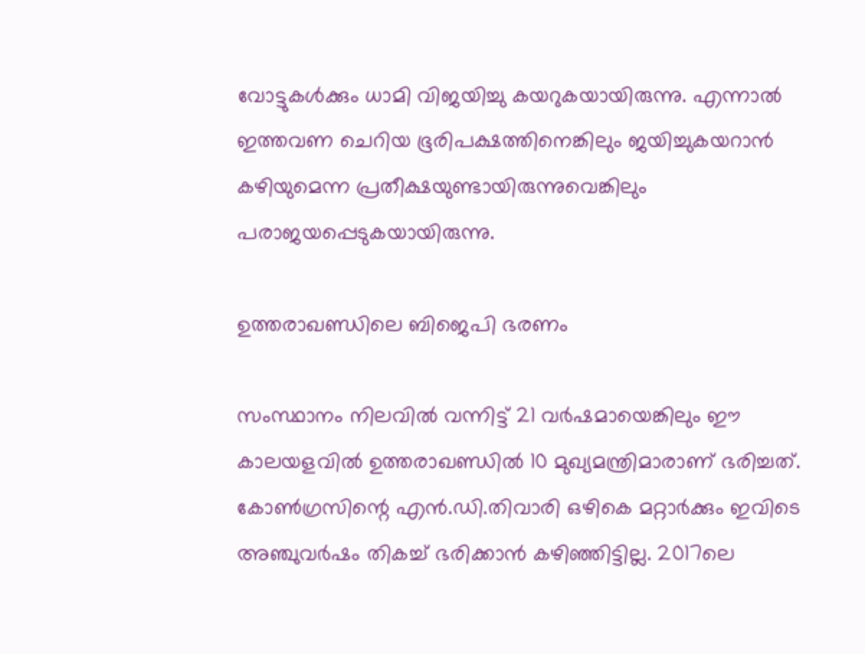വോട്ടുകൾക്കും ധാമി വിജയിച്ചു കയറുകയായിരുന്നു. എന്നാൽ ഇത്തവണ ചെറിയ ഭൂരിപക്ഷത്തിനെങ്കിലും ജയിച്ചുകയറാൻ കഴിയുമെന്ന പ്രതീക്ഷയുണ്ടായിരുന്നുവെങ്കിലും പരാജയപ്പെടുകയായിരുന്നു.

ഉത്തരാഖണ്ഡിലെ ബിജെപി ഭരണം

സംസ്ഥാനം നിലവിൽ വന്നിട്ട് 21 വർഷമായെങ്കിലും ഈ കാലയളവിൽ ഉത്തരാഖണ്ഡിൽ 10 മുഖ്യമന്ത്രിമാരാണ് ഭരിച്ചത്. കോൺഗ്രസിന്റെ എൻ.ഡി.തിവാരി ഒഴികെ മറ്റാർക്കും ഇവിടെ അഞ്ചുവർഷം തികച്ച് ഭരിക്കാൻ കഴിഞ്ഞിട്ടില്ല. 2017ലെ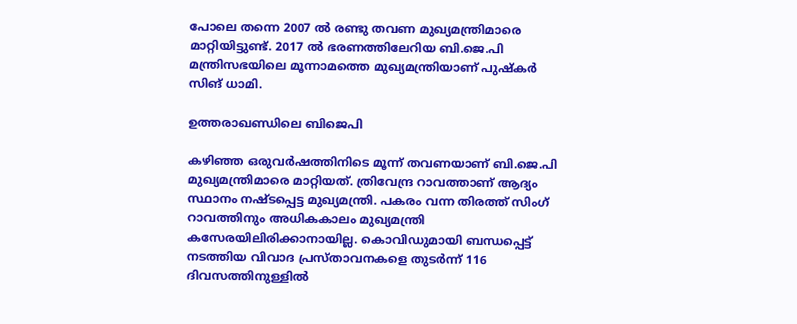പോലെ തന്നെ 2007 ൽ രണ്ടു തവണ മുഖ്യമന്ത്രിമാരെ മാറ്റിയിട്ടുണ്ട്. 2017 ൽ ഭരണത്തിലേറിയ ബി.ജെ.പി മന്ത്രിസഭയിലെ മൂന്നാമത്തെ മുഖ്യമന്ത്രിയാണ് പുഷ്‌കർ സിങ് ധാമി.

ഉത്തരാഖണ്ഡിലെ ബിജെപി

കഴിഞ്ഞ ഒരുവർഷത്തിനിടെ മൂന്ന് തവണയാണ് ബി.ജെ.പി മുഖ്യമന്ത്രിമാരെ മാറ്റിയത്. ത്രിവേന്ദ്ര റാവത്താണ് ആദ്യം സ്ഥാനം നഷ്ടപ്പെട്ട മുഖ്യമന്ത്രി. പകരം വന്ന തിരത്ത് സിംഗ് റാവത്തിനും അധികകാലം മുഖ്യമന്ത്രി കസേരയിലിരിക്കാനായില്ല. കൊവിഡുമായി ബന്ധപ്പെട്ട് നടത്തിയ വിവാദ പ്രസ്താവനകളെ തുടർന്ന് 116 ദിവസത്തിനുള്ളിൽ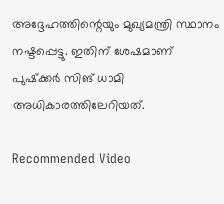അദ്ദേഹത്തിന്റെയും മുഖ്യമന്ത്രി സ്ഥാനം നഷ്ടപ്പെട്ടു. ഇതിന് ശേഷമാണ് പുഷ്‌ക്കർ സിങ് ധാമി അധികാരത്തിലേറിയത്.

Recommended Video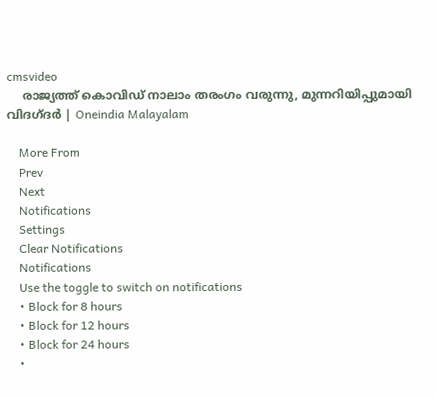cmsvideo
    രാജ്യത്ത് കൊവിഡ് നാലാം തരംഗം വരുന്നു, മുന്നറിയിപ്പുമായി വിദഗ്ദര്‍ | Oneindia Malayalam

    More From
    Prev
    Next
    Notifications
    Settings
    Clear Notifications
    Notifications
    Use the toggle to switch on notifications
    • Block for 8 hours
    • Block for 12 hours
    • Block for 24 hours
    •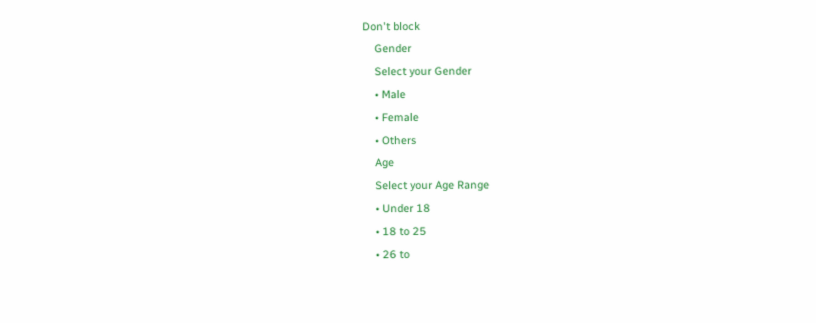Don't block
    Gender
    Select your Gender
    • Male
    • Female
    • Others
    Age
    Select your Age Range
    • Under 18
    • 18 to 25
    • 26 to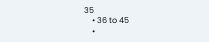35
    • 36 to 45
    •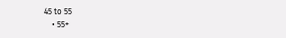45 to 55
    • 55+